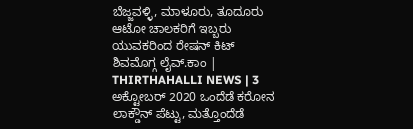ಬೆಜ್ಜವಳ್ಳಿ, ಮಾಳೂರು, ತೂದೂರು ಆಟೋ ಚಾಲಕರಿಗೆ ಇಬ್ಬರು ಯುವಕರಿಂದ ರೇಷನ್ ಕಿಟ್
ಶಿವಮೊಗ್ಗ ಲೈವ್.ಕಾಂ | THIRTHAHALLI NEWS | 3 ಅಕ್ಟೋಬರ್ 2020 ಒಂದೆಡೆ ಕರೋನ ಲಾಕ್ಡೌನ್ ಪೆಟ್ಟು, ಮತ್ತೊಂದೆಡೆ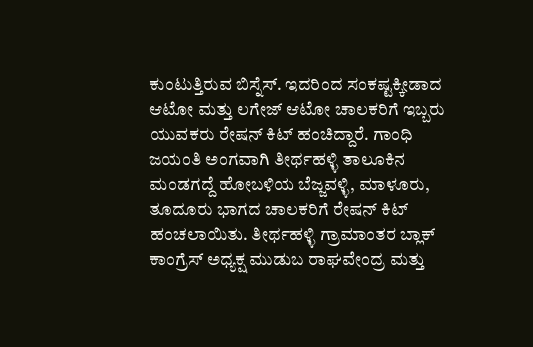ಕುಂಟುತ್ತಿರುವ ಬಿಸ್ನೆಸ್. ಇದರಿಂದ ಸಂಕಷ್ಟಕ್ಕೀಡಾದ ಆಟೋ ಮತ್ತು ಲಗೇಜ್ ಆಟೋ ಚಾಲಕರಿಗೆ ಇಬ್ಬರು ಯುವಕರು ರೇಷನ್ ಕಿಟ್ ಹಂಚಿದ್ದಾರೆ. ಗಾಂಧಿ ಜಯಂತಿ ಅಂಗವಾಗಿ ತೀರ್ಥಹಳ್ಳಿ ತಾಲೂಕಿನ ಮಂಡಗದ್ದೆ ಹೋಬಳಿಯ ಬೆಜ್ಜವಳ್ಳಿ, ಮಾಳೂರು, ತೂದೂರು ಭಾಗದ ಚಾಲಕರಿಗೆ ರೇಷನ್ ಕಿಟ್ ಹಂಚಲಾಯಿತು. ತೀರ್ಥಹಳ್ಳಿ ಗ್ರಾಮಾಂತರ ಬ್ಲಾಕ್ ಕಾಂಗ್ರೆಸ್ ಅಧ್ಯಕ್ಷ ಮುಡುಬ ರಾಘವೇಂದ್ರ ಮತ್ತು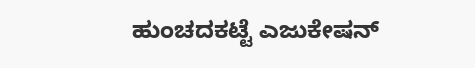ಹುಂಚದಕಟ್ಟೆ ಎಜುಕೇಷನ್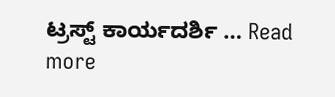ಟ್ರಸ್ಟ್ ಕಾರ್ಯದರ್ಶಿ … Read more